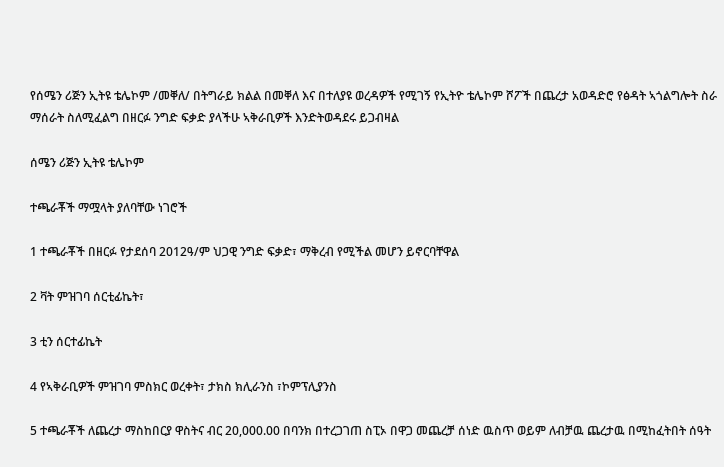የሰሜን ሪጅን ኢትዩ ቴሌኮም /መቐለ/ በትግራይ ክልል በመቐለ እና በተለያዩ ወረዳዎች የሚገኝ የኢትዮ ቴሌኮም ሾፖች በጨረታ አወዳድሮ የፅዳት ኣጎልግሎት ስራ ማሰራት ስለሚፈልግ በዘርፉ ንግድ ፍቃድ ያላችሁ ኣቅራቢዎች እንድትወዳደሩ ይጋብዛል

ሰሜን ሪጅን ኢትዩ ቴሌኮም

ተጫራቾች ማሟላት ያለባቸው ነገሮች

1 ተጫራቾች በዘርፉ የታደሰባ 2012ዓ/ም ህጋዊ ንግድ ፍቃድ፣ ማቅረብ የሚችል መሆን ይኖርባቸዋል

2 ቫት ምዝገባ ሰርቲፊኬት፣

3 ቲን ሰርተፊኬት

4 የኣቅራቢዎች ምዝገባ ምስክር ወረቀት፣ ታክስ ክሊራንስ ፣ኮምፕሊያንስ

5 ተጫራቾች ለጨረታ ማስከበርያ ዋስትና ብር 20,000.00 በባንክ በተረጋገጠ ስፒኦ በዋጋ መጨረቻ ሰነድ ዉስጥ ወይም ለብቻዉ ጨረታዉ በሚከፈትበት ሰዓት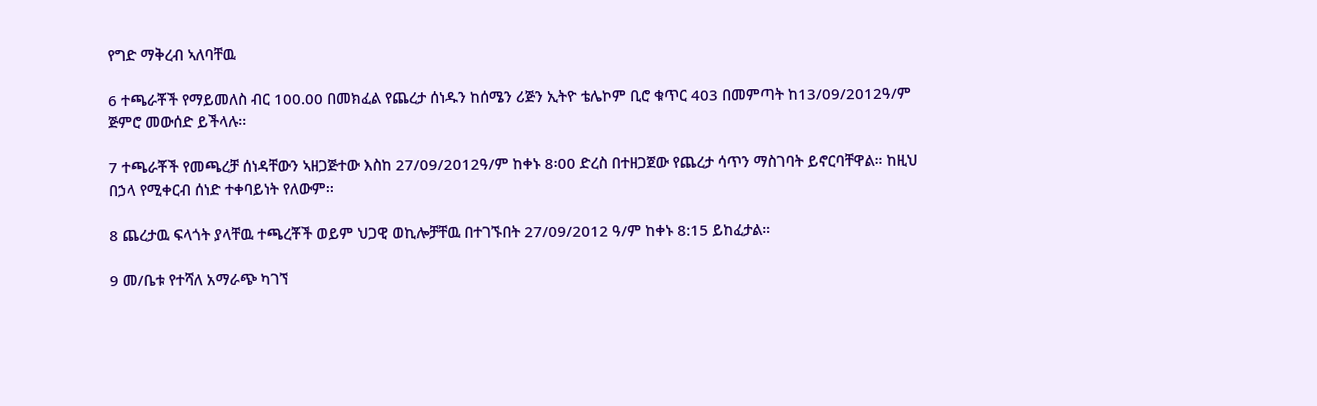የግድ ማቅረብ ኣለባቸዉ

6 ተጫራቾች የማይመለስ ብር 100.00 በመክፈል የጨረታ ሰነዱን ከሰሜን ሪጅን ኢትዮ ቴሌኮም ቢሮ ቁጥር 403 በመምጣት ከ13/09/2012ዓ/ም ጅምሮ መውሰድ ይችላሉ፡፡

7 ተጫራቾች የመጫረቻ ሰነዳቸውን ኣዘጋጅተው እስከ 27/09/2012ዓ/ም ከቀኑ 8፡00 ድረስ በተዘጋጀው የጨረታ ሳጥን ማስገባት ይኖርባቸዋል። ከዚህ በኃላ የሚቀርብ ሰነድ ተቀባይነት የለውም፡፡

8 ጨረታዉ ፍላጎት ያላቸዉ ተጫረቾች ወይም ህጋዊ ወኪሎቻቸዉ በተገኙበት 27/09/2012 ዓ/ም ከቀኑ 8:15 ይከፈታል።

9 መ/ቤቱ የተሻለ አማራጭ ካገኘ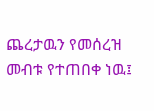ጨረታዉን የመሰረዝ መብቱ የተጠበቀ ነዉ፤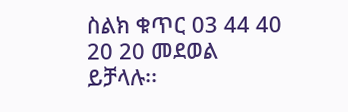ስልክ ቁጥር 03 44 40 20 20 መደወል ይቻላሉ፡፡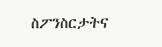ስፖንስርታትና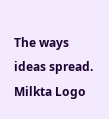The ways ideas spread.
Milkta Logo